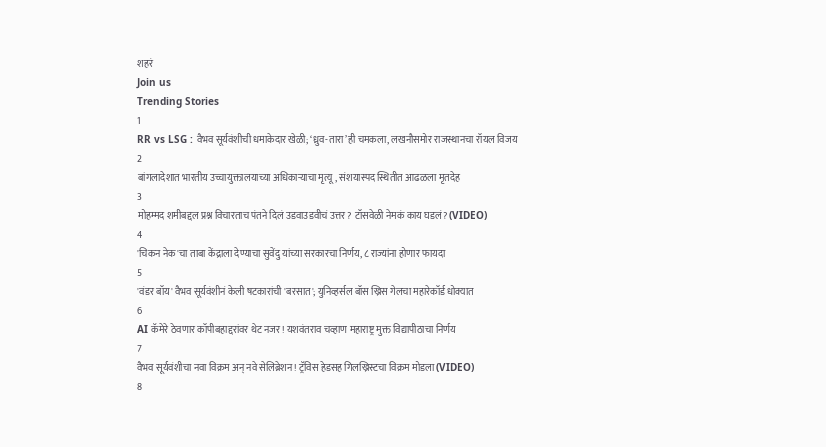शहरं
Join us
Trending Stories
1
RR vs LSG : वैभव सूर्यवंशीची धमाकेदार खेळी; ‘ध्रुव-तारा’ही चमकला, लखनौसमोर राजस्थानचा रॉयल विजय
2
बांगलादेशात भारतीय उच्चायुक्तालयाच्या अधिकाऱ्याचा मृत्यू, संशयास्पद स्थितीत आढळला मृतदेह
3
मोहम्मद शमीबद्दल प्रश्न विचारताच पंतने दिलं उडवाउडवीचं उत्तर? टॉसवेळी नेमकं काय घडलं? (VIDEO)
4
'चिकन नेक'चा ताबा केंद्राला देण्याचा सुवेंदु यांच्या सरकारचा निर्णय, ८ राज्यांना होणार फायदा
5
'वंडर बॉय' वैभव सूर्यवंशीनं केली षटकारांची 'बरसात'; युनिव्हर्सल बॉस ख्रिस गेलचा महारेकॉर्ड धोक्यात
6
AI कॅमेरे ठेवणार कॉपीबहाद्दरांवर थेट नजर! यशवंतराव चव्हाण महाराष्ट्र मुक्त विद्यापीठाचा निर्णय
7
वैभव सूर्यवंशीचा नवा विक्रम अन् नवे सेलिब्रेशन! ट्रॅविस हेडसह गिलख्रिस्टचा विक्रम मोडला (VIDEO)
8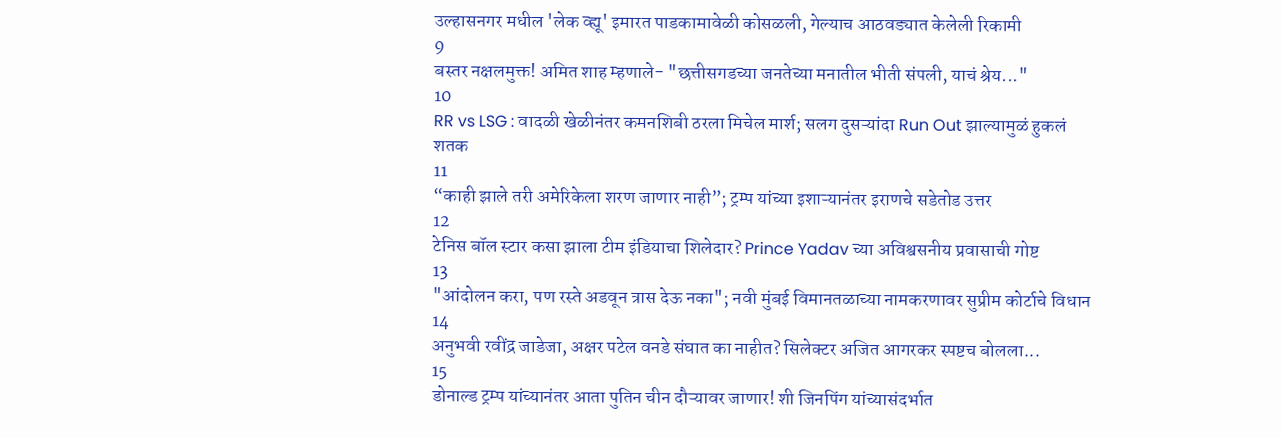उल्हासनगर मधील 'लेक व्ह्यू' इमारत पाडकामावेळी कोसळली, गेल्याच आठवड्यात केलेली रिकामी
9
बस्तर नक्षलमुक्त! अमित शाह म्हणाले- "छत्तीसगडच्या जनतेच्या मनातील भीती संपली, याचं श्रेय..."
10
RR vs LSG : वादळी खेळीनंतर कमनशिबी ठरला मिचेल मार्श; सलग दुसऱ्यांदा Run Out झाल्यामुळं हुकलं शतक
11
“काही झाले तरी अमेरिकेला शरण जाणार नाही”; ट्रम्प यांच्या इशाऱ्यानंतर इराणचे सडेतोड उत्तर
12
टेनिस बॉल स्टार कसा झाला टीम इंडियाचा शिलेदार? Prince Yadav च्या अविश्वसनीय प्रवासाची गोष्ट
13
"आंदोलन करा, पण रस्ते अडवून त्रास देऊ नका"; नवी मुंबई विमानतळाच्या नामकरणावर सुप्रीम कोर्टाचे विधान
14
अनुभवी रवींद्र जाडेजा, अक्षर पटेल वनडे संघात का नाहीत? सिलेक्टर अजित आगरकर स्पष्टच बोलला...
15
डोनाल्ड ट्रम्प यांच्यानंतर आता पुतिन चीन दौऱ्यावर जाणार! शी जिनपिंग यांच्यासंदर्भात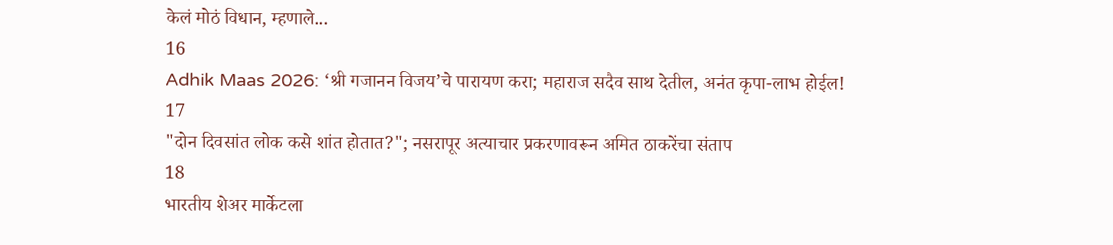केलं मोठं विधान, म्हणाले...
16
Adhik Maas 2026: ‘श्री गजानन विजय’चे पारायण करा; महाराज सदैव साथ देतील, अनंत कृपा-लाभ होईल!
17
"दोन दिवसांत लोक कसे शांत होतात?"; नसरापूर अत्याचार प्रकरणावरून अमित ठाकरेंचा संताप
18
भारतीय शेअर मार्केटला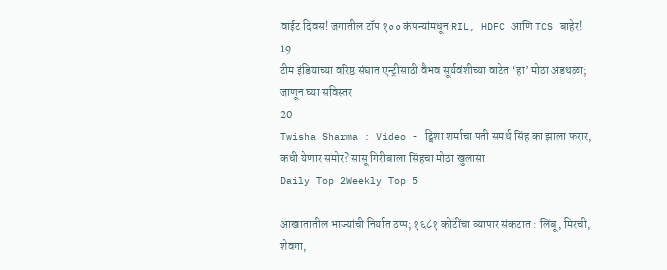वाईट दिवस! जगातील टॉप १०० कंपन्यांमधून RIL, HDFC आणि TCS बाहेर!
19
टीम इंडियाच्या वरिष्ठ संघात एन्ट्रीसाठी वैभव सूर्यवंशीच्या वाटेत ‘हा’ मोठा अडथळा; जाणून घ्या सविस्तर
20
Twisha Sharma : Video - ट्विशा शर्माचा पती समर्थ सिंह का झाला फरार, कधी येणार समोर? सासू गिरीबाला सिंहचा मोठा खुलासा
Daily Top 2Weekly Top 5

आखातातील भाज्यांची निर्यात ठप्प; १६८१ कोटींचा व्यापार संकटात : लिंबू, मिरची, शेवगा,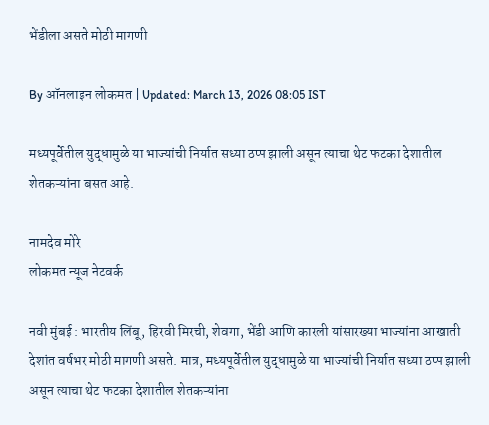भेंडीला असते मोठी मागणी

By ऑनलाइन लोकमत | Updated: March 13, 2026 08:05 IST

मध्यपूर्वेतील युद्धामुळे या भाज्यांची निर्यात सध्या ठप्प झाली असून त्याचा थेट फटका देशातील शेतकऱ्यांना बसत आहे.

नामदेव मोरे
लोकमत न्यूज नेटवर्क

नवी मुंबई : भारतीय लिंबू, हिरवी मिरची, शेवगा, भेंडी आणि कारली यांसारख्या भाज्यांना आखाती देशांत वर्षभर मोठी मागणी असते. मात्र, मध्यपूर्वेतील युद्धामुळे या भाज्यांची निर्यात सध्या ठप्प झाली असून त्याचा थेट फटका देशातील शेतकऱ्यांना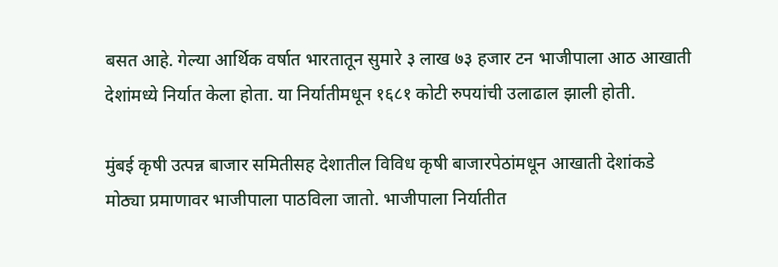बसत आहे. गेल्या आर्थिक वर्षात भारतातून सुमारे ३ लाख ७३ हजार टन भाजीपाला आठ आखाती देशांमध्ये निर्यात केला होता. या निर्यातीमधून १६८१ कोटी रुपयांची उलाढाल झाली होती.

मुंबई कृषी उत्पन्न बाजार समितीसह देशातील विविध कृषी बाजारपेठांमधून आखाती देशांकडे मोठ्या प्रमाणावर भाजीपाला पाठविला जातो. भाजीपाला निर्यातीत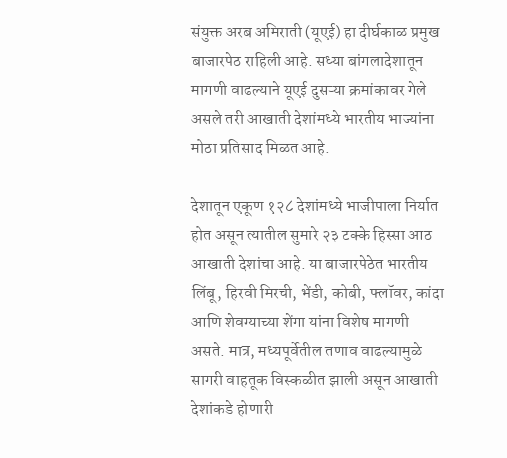संयुक्त अरब अमिराती (यूएई) हा दीर्घकाळ प्रमुख बाजारपेठ राहिली आहे. सध्या बांगलादेशातून मागणी वाढल्याने यूएई दुसऱ्या क्रमांकावर गेले असले तरी आखाती देशांमध्ये भारतीय भाज्यांना मोठा प्रतिसाद मिळत आहे.

देशातून एकूण १२८ देशांमध्ये भाजीपाला निर्यात होत असून त्यातील सुमारे २३ टक्के हिस्सा आठ आखाती देशांचा आहे. या बाजारपेठेत भारतीय लिंबू, हिरवी मिरची, भेंडी, कोबी, फ्लॉवर, कांदा आणि शेवग्याच्या शेंगा यांना विशेष मागणी असते. मात्र, मध्यपूर्वेतील तणाव वाढल्यामुळे सागरी वाहतूक विस्कळीत झाली असून आखाती देशांकडे होणारी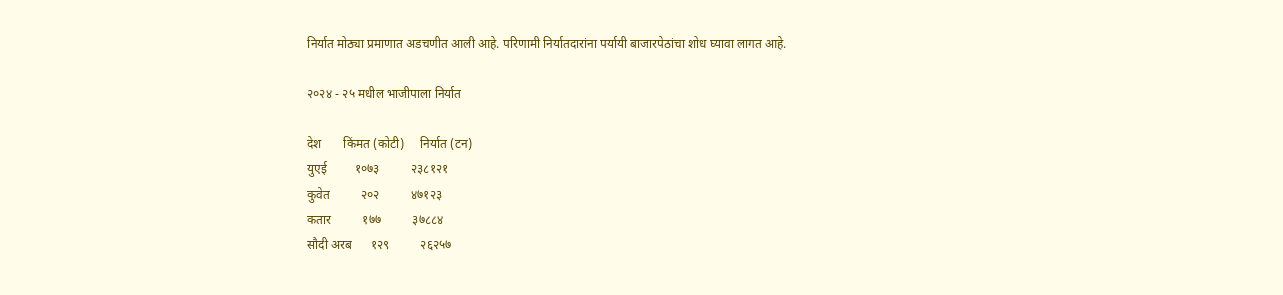निर्यात मोठ्या प्रमाणात अडचणीत आली आहे. परिणामी निर्यातदारांना पर्यायी बाजारपेठांचा शोध घ्यावा लागत आहे.

२०२४ - २५ मधील भाजीपाला निर्यात

देश       किंमत (कोटी)     निर्यात (टन)
युएई         १०७३          २३८१२१
कुवेत          २०२          ४७१२३
कतार          १७७          ३७८८४
सौदी अरब      १२९          २६२५७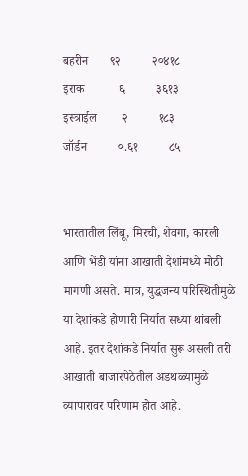बहरीन       ९२          २०४१८
इराक           ६          ३६१३
इस्त्राईल        २          १८३
जॉर्डन          ०.६१          ८५


भारतातील लिंबू, मिरची, शेवगा, कारली आणि भेंडी यांना आखाती देशांमध्ये मोठी मागणी असते. मात्र, युद्धजन्य परिस्थितीमुळे या देशांकडे होणारी निर्यात सध्या थांबली आहे. इतर देशांकडे निर्यात सुरू असली तरी आखाती बाजारपेठेतील अडथळ्यामुळे व्यापारावर परिणाम होत आहे.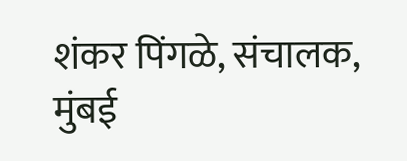शंकर पिंगळे, संचालक,
मुंबई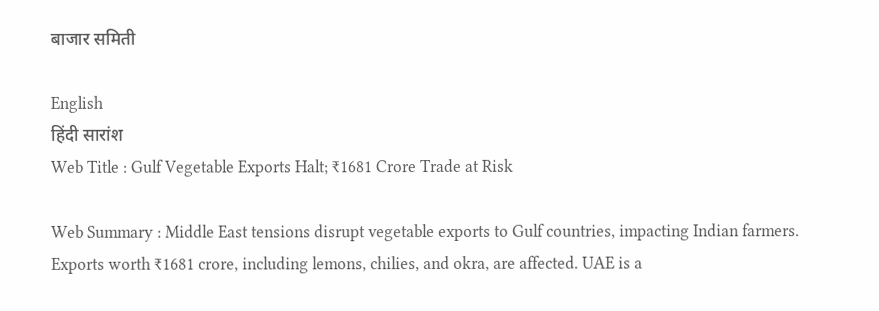बाजार समिती

English
हिंदी सारांश
Web Title : Gulf Vegetable Exports Halt; ₹1681 Crore Trade at Risk

Web Summary : Middle East tensions disrupt vegetable exports to Gulf countries, impacting Indian farmers. Exports worth ₹1681 crore, including lemons, chilies, and okra, are affected. UAE is a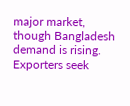major market, though Bangladesh demand is rising. Exporters seek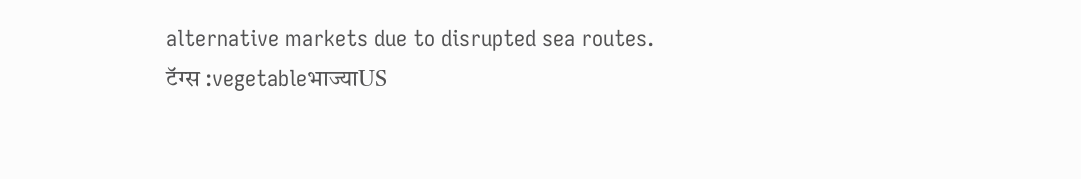alternative markets due to disrupted sea routes.
टॅग्स :vegetableभाज्याUS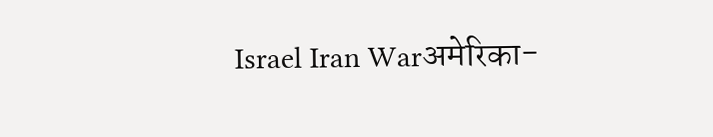Israel Iran Warअमेरिका-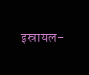इस्रायल-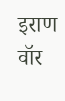इराण वॉर